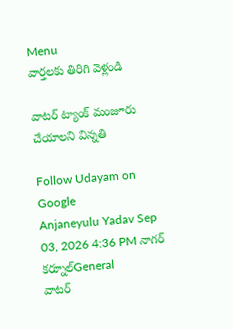Menu
వార్తలకు తిరిగి వెళ్లండి

వాటర్ ట్యాంక్ మంజూరు చేయాలని విన్నతి

Follow Udayam on Google
Anjaneyulu Yadav Sep 03, 2026 4:36 PM నాగర్ కర్నూల్General
వాటర్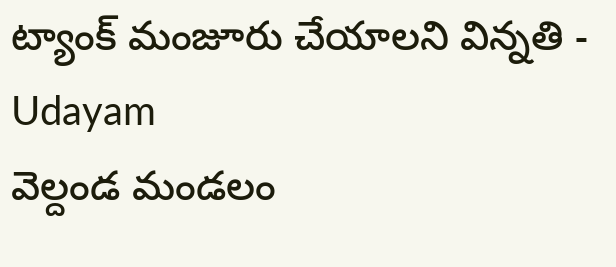ట్యాంక్ మంజూరు చేయాలని విన్నతి - Udayam
వెల్దండ మండలం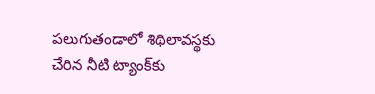పలుగుతండాలో శిథిలావస్థకు చేరిన నీటి ట్యాంక్‌కు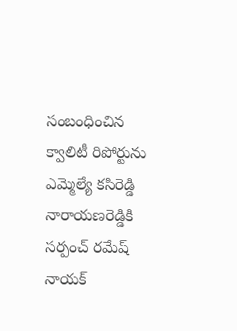సంబంధించిన క్వాలిటీ రిపోర్టును ఎమ్మెల్యే కసిరెడ్డి నారాయణరెడ్డికి సర్పంచ్ రమేష్ నాయక్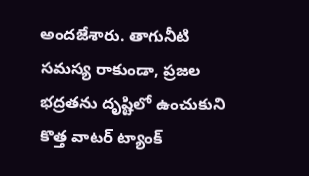అందజేశారు. తాగునీటి సమస్య రాకుండా, ప్రజల భద్రతను దృష్టిలో ఉంచుకుని కొత్త వాటర్ ట్యాంక్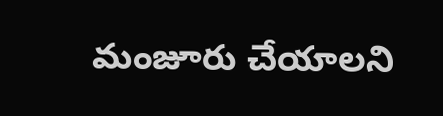మంజూరు చేయాలని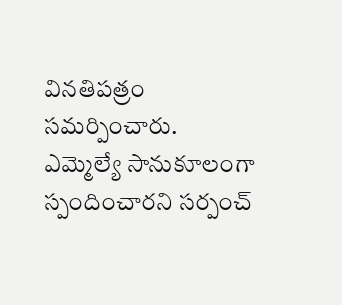వినతిపత్రం సమర్పించారు. ఎమ్మెల్యే సానుకూలంగా స్పందించారని సర్పంచ్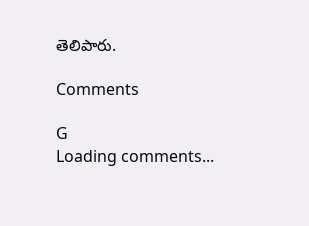తెలిపారు.

Comments

G
Loading comments...